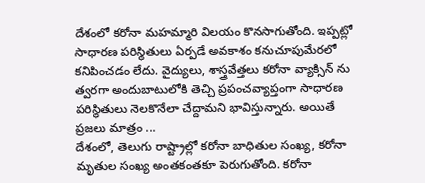దేశంలో కరోనా మహమ్మారి విలయం కొనసాగుతోంది. ఇప్పట్లో సాధారణ పరిస్థితులు ఏర్పడే అవకాశం కనుచూపుమేరలో కనిపించడం లేదు. వైద్యులు, శాస్త్రవేత్తలు కరోనా వ్యాక్సిన్ ను త్వరగా అందుబాటులోకి తెచ్చి ప్రపంచవ్యాప్తంగా సాధారణ పరిస్థితులు నెలకొనేలా చేద్దామని భావిస్తున్నారు. అయితే ప్రజలు మాత్రం ...
దేశంలో, తెలుగు రాష్ట్రాల్లో కరోనా బాధితుల సంఖ్య, కరోనా మృతుల సంఖ్య అంతకంతకూ పెరుగుతోంది. కరోనా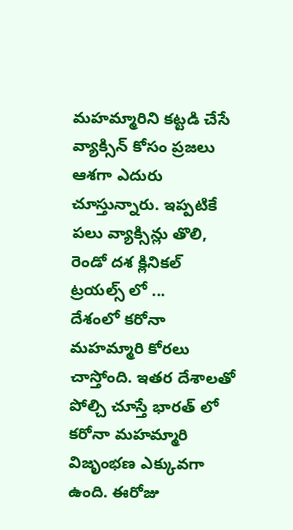మహమ్మారిని కట్టడి చేసే వ్యాక్సిన్ కోసం ప్రజలు ఆశగా ఎదురు చూస్తున్నారు. ఇప్పటికే పలు వ్యాక్సిన్లు తొలి, రెండో దశ క్లినికల్ ట్రయల్స్ లో ...
దేశంలో కరోనా మహమ్మారి కోరలు చాస్తోంది. ఇతర దేశాలతో పోల్చి చూస్తే భారత్ లో కరోనా మహమ్మారి విజృంభణ ఎక్కువగా ఉంది. ఈరోజు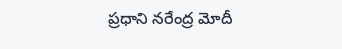ప్రధాని నరేంద్ర మోదీ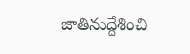జాతినుద్దేశించి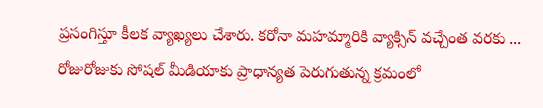ప్రసంగిస్తూ కీలక వ్యాఖ్యలు చేశారు. కరోనా మహమ్మారికి వ్యాక్సిన్ వచ్చేంత వరకు ...
రోజురోజుకు సోషల్ మీడియాకు ప్రాధాన్యత పెరుగుతున్న క్రమంలో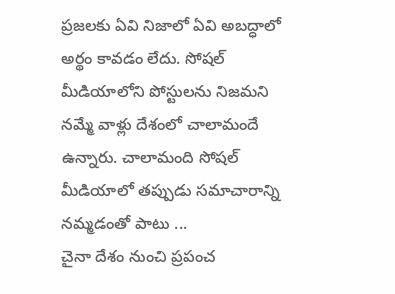ప్రజలకు ఏవి నిజాలో ఏవి అబద్ధాలో అర్థం కావడం లేదు. సోషల్ మీడియాలోని పోస్టులను నిజమని నమ్మే వాళ్లు దేశంలో చాలామందే ఉన్నారు. చాలామంది సోషల్ మీడియాలో తప్పుడు సమాచారాన్ని నమ్మడంతో పాటు ...
చైనా దేశం నుంచి ప్రపంచ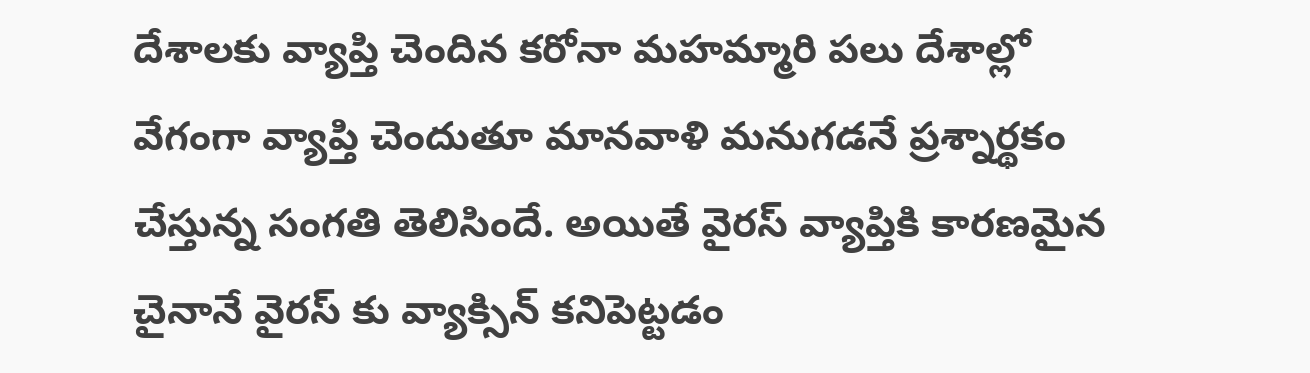దేశాలకు వ్యాప్తి చెందిన కరోనా మహమ్మారి పలు దేశాల్లో వేగంగా వ్యాప్తి చెందుతూ మానవాళి మనుగడనే ప్రశ్నార్థకం చేస్తున్న సంగతి తెలిసిందే. అయితే వైరస్ వ్యాప్తికి కారణమైన చైనానే వైరస్ కు వ్యాక్సిన్ కనిపెట్టడం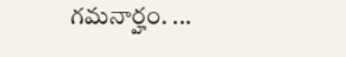గమనార్హం. ...